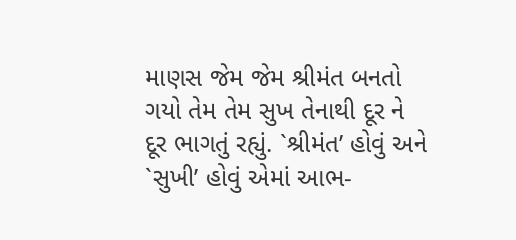માણસ જેમ જેમ શ્રીમંત બનતો ગયો તેમ તેમ સુખ તેનાથી દૂર ને દૂર ભાગતું રહ્યું. `શ્રીમંત’ હોવું અને `સુખી’ હોવું એમાં આભ-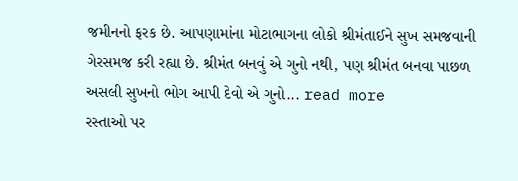જમીનનો ફરક છે. આપણામાંના મોટાભાગના લોકો શ્રીમંતાઈને સુખ સમજવાની ગેરસમજ કરી રહ્યા છે. શ્રીમંત બનવું એ ગુનો નથી, પણ શ્રીમંત બનવા પાછળ અસલી સુખનો ભોગ આપી દેવો એ ગુનો... read more
રસ્તાઓ પર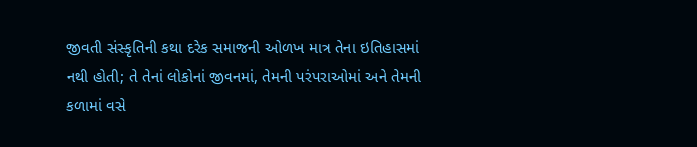જીવતી સંસ્કૃતિની કથા દરેક સમાજની ઓળખ માત્ર તેના ઇતિહાસમાં નથી હોતી; તે તેનાં લોકોનાં જીવનમાં, તેમની પરંપરાઓમાં અને તેમની કળામાં વસે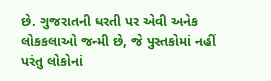છે. ગુજરાતની ધરતી પર એવી અનેક લોકકલાઓ જન્મી છે, જે પુસ્તકોમાં નહીં પરંતુ લોકોનાં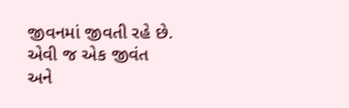જીવનમાં જીવતી રહે છે. એવી જ એક જીવંત અને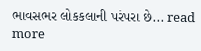ભાવસભર લોકકલાની પરંપરા છે... read more